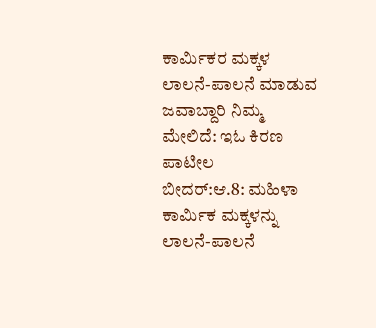ಕಾರ್ಮಿಕರ ಮಕ್ಕಳ ಲಾಲನೆ-ಪಾಲನೆ ಮಾಡುವ ಜವಾಬ್ದಾರಿ ನಿಮ್ಮ ಮೇಲಿದೆ: ಇಓ ಕಿರಣ ಪಾಟೀಲ
ಬೀದರ್:ಆ.8: ಮಹಿಳಾ ಕಾರ್ಮಿಕ ಮಕ್ಕಳನ್ನು ಲಾಲನೆ-ಪಾಲನೆ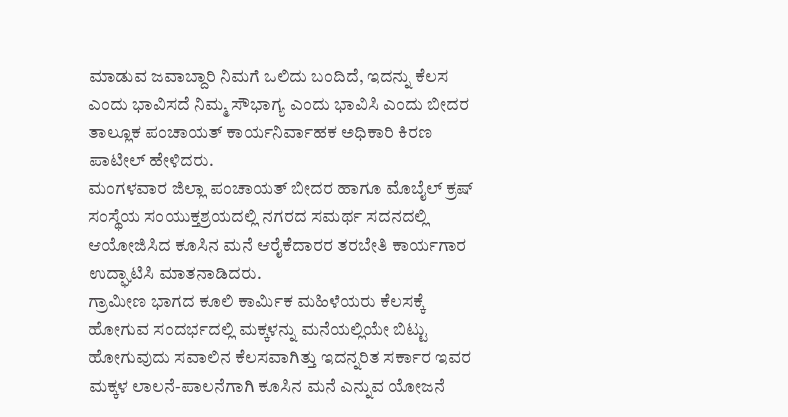ಮಾಡುವ ಜವಾಬ್ದಾರಿ ನಿಮಗೆ ಒಲಿದು ಬಂದಿದೆ, ಇದನ್ನು ಕೆಲಸ ಎಂದು ಭಾವಿಸದೆ ನಿಮ್ಮ ಸೌಭಾಗ್ಯ ಎಂದು ಭಾವಿಸಿ ಎಂದು ಬೀದರ ತಾಲ್ಲೂಕ ಪಂಚಾಯತ್ ಕಾರ್ಯನಿರ್ವಾಹಕ ಅಧಿಕಾರಿ ಕಿರಣ ಪಾಟೀಲ್ ಹೇಳಿದರು.
ಮಂಗಳವಾರ ಜಿಲ್ಲಾ ಪಂಚಾಯತ್ ಬೀದರ ಹಾಗೂ ಮೊಬೈಲ್ ಕ್ರಷ್ ಸಂಸ್ಥೆಯ ಸಂಯುಕ್ತಶ್ರಯದಲ್ಲಿ ನಗರದ ಸಮರ್ಥ ಸದನದಲ್ಲಿ ಆಯೋಜಿಸಿದ ಕೂಸಿನ ಮನೆ ಆರೈಕೆದಾರರ ತರಬೇತಿ ಕಾರ್ಯಗಾರ ಉದ್ಘಾಟಿಸಿ ಮಾತನಾಡಿದರು.
ಗ್ರಾಮೀಣ ಭಾಗದ ಕೂಲಿ ಕಾರ್ಮಿಕ ಮಹಿಳೆಯರು ಕೆಲಸಕ್ಕೆ ಹೋಗುವ ಸಂದರ್ಭದಲ್ಲಿ ಮಕ್ಕಳನ್ನು ಮನೆಯಲ್ಲಿಯೇ ಬಿಟ್ಟು ಹೋಗುವುದು ಸವಾಲಿನ ಕೆಲಸವಾಗಿತ್ತು ಇದನ್ನರಿತ ಸರ್ಕಾರ ಇವರ ಮಕ್ಕಳ ಲಾಲನೆ-ಪಾಲನೆಗಾಗಿ ಕೂಸಿನ ಮನೆ ಎನ್ನುವ ಯೋಜನೆ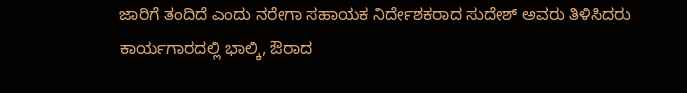ಜಾರಿಗೆ ತಂದಿದೆ ಎಂದು ನರೇಗಾ ಸಹಾಯಕ ನಿರ್ದೇಶಕರಾದ ಸುದೇಶ್ ಅವರು ತಿಳಿಸಿದರು
ಕಾರ್ಯಗಾರದಲ್ಲಿ ಭಾಲ್ಕಿ, ಔರಾದ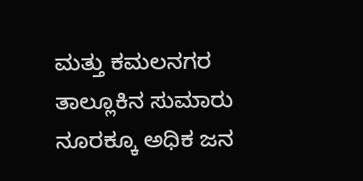ಮತ್ತು ಕಮಲನಗರ ತಾಲ್ಲೂಕಿನ ಸುಮಾರು ನೂರಕ್ಕೂ ಅಧಿಕ ಜನ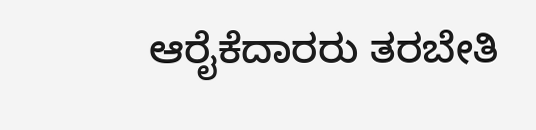ಆರೈಕೆದಾರರು ತರಬೇತಿ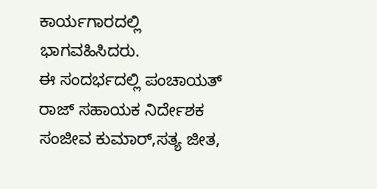ಕಾರ್ಯಗಾರದಲ್ಲಿ ಭಾಗವಹಿಸಿದರು.
ಈ ಸಂದರ್ಭದಲ್ಲಿ ಪಂಚಾಯತ್ ರಾಜ್ ಸಹಾಯಕ ನಿರ್ದೇಶಕ ಸಂಜೀವ ಕುಮಾರ್,ಸತ್ಯ ಜೀತ,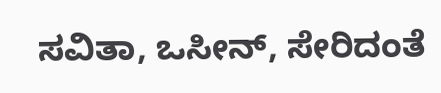ಸವಿತಾ, ಒಸೀನ್, ಸೇರಿದಂತೆ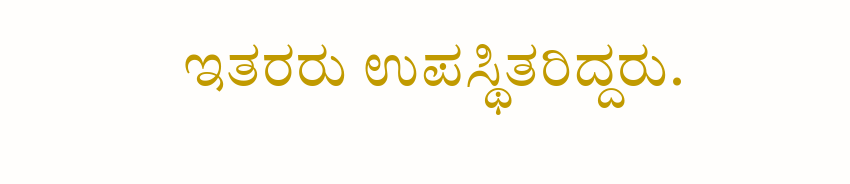ಇತರರು ಉಪಸ್ಥಿತರಿದ್ದರು.